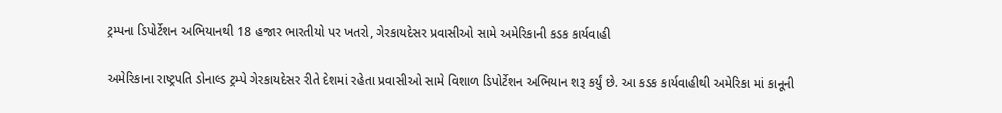ટ્રમ્પના ડિપોર્ટેશન અભિયાનથી 18 હજાર ભારતીયો પર ખતરો, ગેરકાયદેસર પ્રવાસીઓ સામે અમેરિકાની કડક કાર્યવાહી

અમેરિકાના રાષ્ટ્રપતિ ડોનાલ્ડ ટ્રમ્પે ગેરકાયદેસર રીતે દેશમાં રહેતા પ્રવાસીઓ સામે વિશાળ ડિપોર્ટેશન અભિયાન શરૂ કર્યું છે. આ કડક કાર્યવાહીથી અમેરિકા માં કાનૂની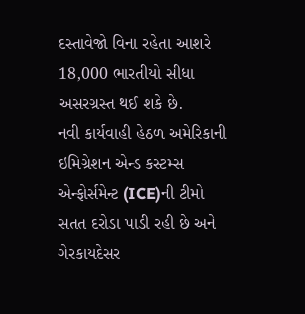દસ્તાવેજો વિના રહેતા આશરે 18,000 ભારતીયો સીધા અસરગ્રસ્ત થઈ શકે છે.
નવી કાર્યવાહી હેઠળ અમેરિકાની ઇમિગ્રેશન એન્ડ કસ્ટમ્સ એન્ફોર્સમેન્ટ (ICE)ની ટીમો સતત દરોડા પાડી રહી છે અને ગેરકાયદેસર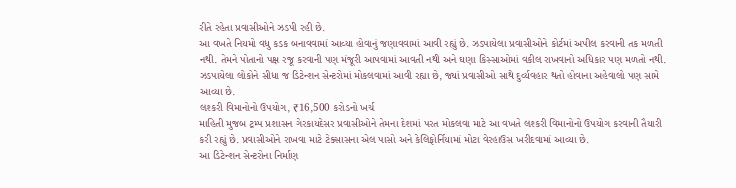રીતે રહેતા પ્રવાસીઓને ઝડપી રહી છે.
આ વખતે નિયમો વધુ કડક બનાવવામાં આવ્યા હોવાનું જણાવવામાં આવી રહ્યું છે. ઝડપાયેલા પ્રવાસીઓને કોર્ટમાં અપીલ કરવાની તક મળતી નથી. તેમને પોતાનો પક્ષ રજૂ કરવાની પણ મંજૂરી આપવામાં આવતી નથી અને ઘણા કિસ્સાઓમાં વકીલ રાખવાનો અધિકાર પણ મળતો નથી. ઝડપાયેલા લોકોને સીધા જ ડિટેન્શન સેન્ટરોમાં મોકલવામાં આવી રહ્યા છે, જ્યાં પ્રવાસીઓ સાથે દુર્વ્યવહાર થતો હોવાના અહેવાલો પણ સામે આવ્યા છે.
લશ્કરી વિમાનોનો ઉપયોગ, ₹16,500 કરોડનો ખર્ચ
માહિતી મુજબ ટ્રમ્પ પ્રશાસન ગેરકાયદેસર પ્રવાસીઓને તેમના દેશમાં પરત મોકલવા માટે આ વખતે લશ્કરી વિમાનોનો ઉપયોગ કરવાની તૈયારી કરી રહ્યું છે. પ્રવાસીઓને રાખવા માટે ટેક્સાસના એલ પાસો અને કેલિફોર્નિયામાં મોટા વેરહાઉસ ખરીદવામાં આવ્યા છે.
આ ડિટેન્શન સેન્ટરોના નિર્માણ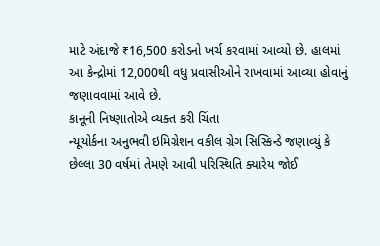માટે અંદાજે ₹16,500 કરોડનો ખર્ચ કરવામાં આવ્યો છે. હાલમાં આ કેન્દ્રોમાં 12,000થી વધુ પ્રવાસીઓને રાખવામાં આવ્યા હોવાનું જણાવવામાં આવે છે.
કાનૂની નિષ્ણાતોએ વ્યક્ત કરી ચિંતા
ન્યૂયોર્કના અનુભવી ઇમિગ્રેશન વકીલ ગ્રેગ સિસ્કિન્ડે જણાવ્યું કે છેલ્લા 30 વર્ષમાં તેમણે આવી પરિસ્થિતિ ક્યારેય જોઈ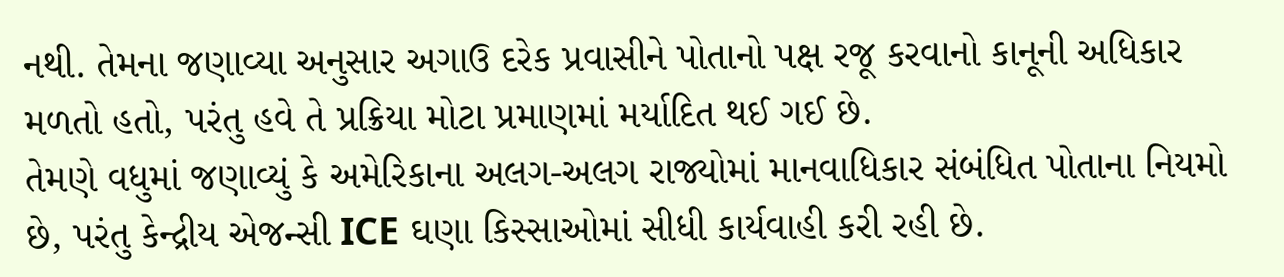નથી. તેમના જણાવ્યા અનુસાર અગાઉ દરેક પ્રવાસીને પોતાનો પક્ષ રજૂ કરવાનો કાનૂની અધિકાર મળતો હતો, પરંતુ હવે તે પ્રક્રિયા મોટા પ્રમાણમાં મર્યાદિત થઈ ગઈ છે.
તેમણે વધુમાં જણાવ્યું કે અમેરિકાના અલગ-અલગ રાજ્યોમાં માનવાધિકાર સંબંધિત પોતાના નિયમો છે, પરંતુ કેન્દ્રીય એજન્સી ICE ઘણા કિસ્સાઓમાં સીધી કાર્યવાહી કરી રહી છે.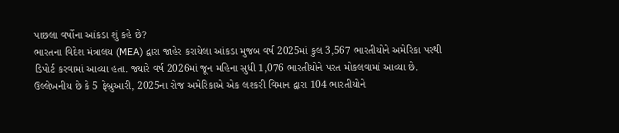પાછલા વર્ષોના આંકડા શું કહે છે?
ભારતના વિદેશ મંત્રાલય (MEA) દ્વારા જાહેર કરાયેલા આંકડા મુજબ વર્ષ 2025માં કુલ 3,567 ભારતીયોને અમેરિકા પરથી ડિપોર્ટ કરવામાં આવ્યા હતા. જ્યારે વર્ષ 2026માં જૂન મહિના સુધી 1,076 ભારતીયોને પરત મોકલવામાં આવ્યા છે.
ઉલ્લેખનીય છે કે 5 ફેબ્રુઆરી, 2025ના રોજ અમેરિકાએ એક લશ્કરી વિમાન દ્વારા 104 ભારતીયોને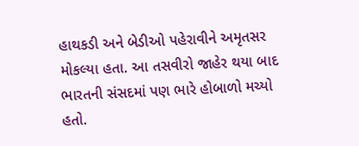હાથકડી અને બેડીઓ પહેરાવીને અમૃતસર મોકલ્યા હતા. આ તસવીરો જાહેર થયા બાદ ભારતની સંસદમાં પણ ભારે હોબાળો મચ્યો હતો.